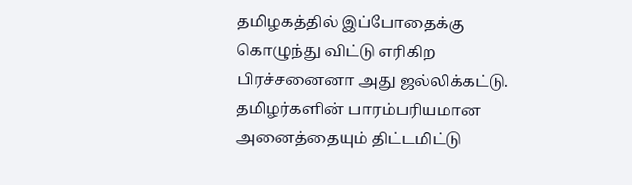தமிழகத்தில் இப்போதைக்கு கொழுந்து விட்டு எரிகிற பிரச்சனைனா அது ஜல்லிக்கட்டு. தமிழர்களின் பாரம்பரியமான அனைத்தையும் திட்டமிட்டு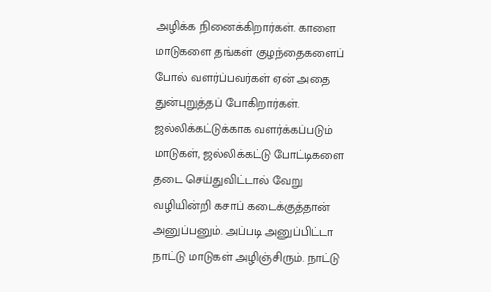அழிக்க நினைக்கிறார்கள். காளை மாடுகளை தங்கள் குழந்தைகளைப் போல் வளர்ப்பவர்கள் ஏன் அதை துன்புறுத்தப் போகிறார்கள். ஜல்லிக்கட்டுக்காக வளர்க்கப்படும் மாடுகள், ஜல்லிக்கட்டு போட்டிகளை தடை செய்துவிட்டால் வேறு வழியின்றி கசாப் கடைக்குத்தான் அனுப்பனும். அப்படி அனுப்பிட்டா நாட்டு மாடுகள் அழிஞ்சிரும். நாட்டு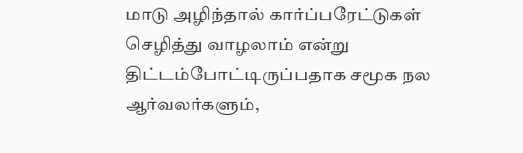மாடு அழிந்தால் கார்ப்பரேட்டுகள் செழித்து வாழலாம் என்று திட்டம்போட்டிருப்பதாக சமூக நல ஆர்வலர்களும்,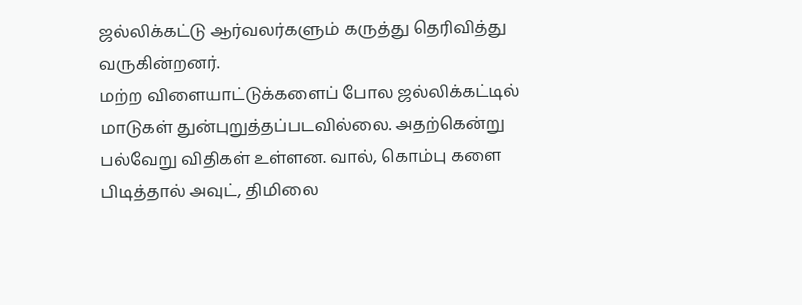ஜல்லிக்கட்டு ஆர்வலர்களும் கருத்து தெரிவித்து வருகின்றனர்.
மற்ற விளையாட்டுக்களைப் போல ஜல்லிக்கட்டில் மாடுகள் துன்புறுத்தப்படவில்லை. அதற்கென்று பல்வேறு விதிகள் உள்ளன. வால், கொம்பு களை பிடித்தால் அவுட், திமிலை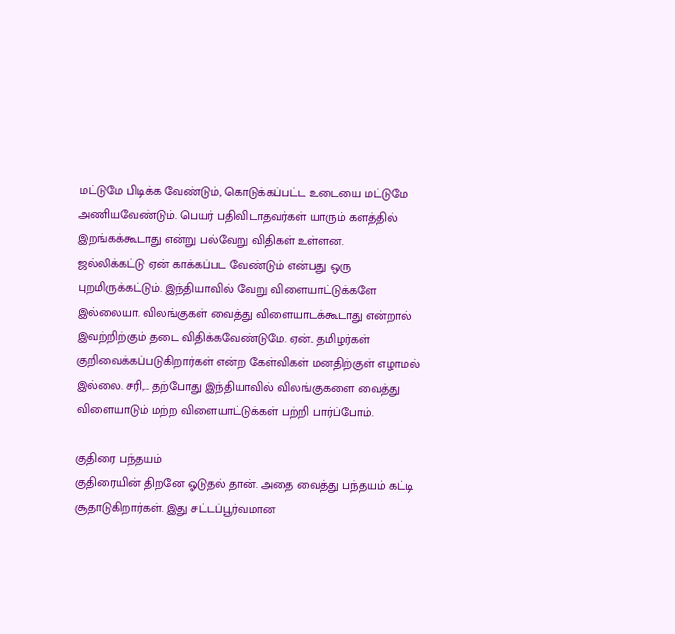மட்டுமே பிடிக்க வேண்டும், கொடுக்கப்பட்ட உடையை மட்டுமே அணியவேண்டும். பெயர் பதிவிடாதவர்கள் யாரும் களத்தில் இறங்கக்கூடாது என்று பல்வேறு விதிகள் உள்ளன.
ஜல்லிக்கட்டு ஏன் காக்கப்பட வேண்டும் என்பது ஒரு புறமிருக்கட்டும். இந்தியாவில் வேறு விளையாட்டுக்களே இல்லையா. விலங்குகள் வைத்து விளையாடக்கூடாது என்றால் இவற்றிற்கும் தடை விதிக்கவேண்டுமே. ஏன்.. தமிழர்கள் குறிவைக்கப்படுகிறார்கள் என்ற கேள்விகள் மனதிற்குள் எழாமல் இல்லை. சரி,... தற்போது இந்தியாவில் விலங்குகளை வைத்து விளையாடும் மற்ற விளையாட்டுக்கள் பற்றி பார்ப்போம்.

குதிரை பந்தயம்
குதிரையின் திறனே ஓடுதல் தான். அதை வைத்து பந்தயம் கட்டி சூதாடுகிறார்கள். இது சட்டப்பூர்வமான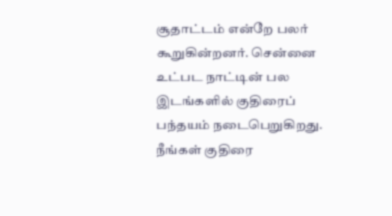சூதாட்டம் என்றே பலர் கூறுகின்றனர். சென்னை உட்பட நாட்டின் பல இடங்களில் குதிரைப் பந்தயம் நடைபெறுகிறது.
நீங்கள் குதிரை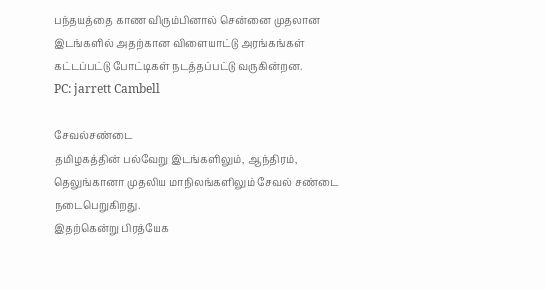பந்தயத்தை காண விரும்பினால் சென்னை முதலான இடங்களில் அதற்கான விளையாட்டு அரங்கங்கள் கட்டப்பட்டு போட்டிகள் நடத்தப்பட்டு வருகின்றன.
PC: jarrett Cambell

சேவல்சண்டை
தமிழகத்தின் பல்வேறு இடங்களிலும், ஆந்திரம், தெலுங்கானா முதலிய மாநிலங்களிலும் சேவல் சண்டை நடைபெறுகிறது.
இதற்கென்று பிரத்யேக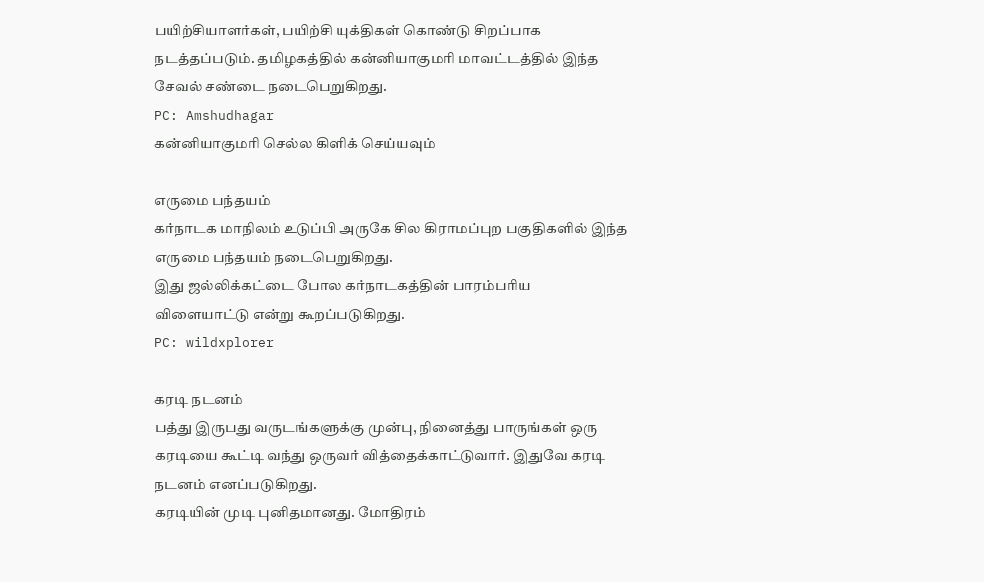பயிற்சியாளர்கள், பயிற்சி யுக்திகள் கொண்டு சிறப்பாக நடத்தப்படும். தமிழகத்தில் கன்னியாகுமரி மாவட்டத்தில் இந்த சேவல் சண்டை நடைபெறுகிறது.
PC: Amshudhagar
கன்னியாகுமரி செல்ல கிளிக் செய்யவும்

எருமை பந்தயம்
கர்நாடக மாநிலம் உடுப்பி அருகே சில கிராமப்புற பகுதிகளில் இந்த எருமை பந்தயம் நடைபெறுகிறது.
இது ஜல்லிக்கட்டை போல கர்நாடகத்தின் பாரம்பரிய விளையாட்டு என்று கூறப்படுகிறது.
PC: wildxplorer

கரடி நடனம்
பத்து இருபது வருடங்களுக்கு முன்பு, நினைத்து பாருங்கள் ஒரு கரடியை கூட்டி வந்து ஒருவர் வித்தைக்காட்டுவார். இதுவே கரடி நடனம் எனப்படுகிறது.
கரடியின் முடி புனிதமானது. மோதிரம்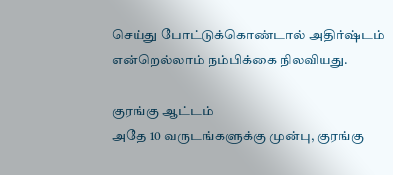செய்து போட்டுக்கொண்டால் அதிர்ஷ்டம் என்றெல்லாம் நம்பிக்கை நிலவியது.

குரங்கு ஆட்டம்
அதே 10 வருடங்களுக்கு முன்பு, குரங்கு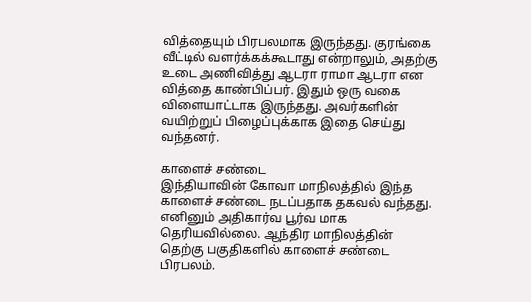வித்தையும் பிரபலமாக இருந்தது. குரங்கை வீட்டில் வளர்க்கக்கூடாது என்றாலும், அதற்கு உடை அணிவித்து ஆடரா ராமா ஆடரா என வித்தை காண்பிப்பர். இதும் ஒரு வகை விளையாட்டாக இருந்தது. அவர்களின் வயிற்றுப் பிழைப்புக்காக இதை செய்து வந்தனர்.

காளைச் சண்டை
இந்தியாவின் கோவா மாநிலத்தில் இந்த காளைச் சண்டை நடப்பதாக தகவல் வந்தது. எனினும் அதிகார்வ பூர்வ மாக தெரியவில்லை. ஆந்திர மாநிலத்தின் தெற்கு பகுதிகளில் காளைச் சண்டை பிரபலம்.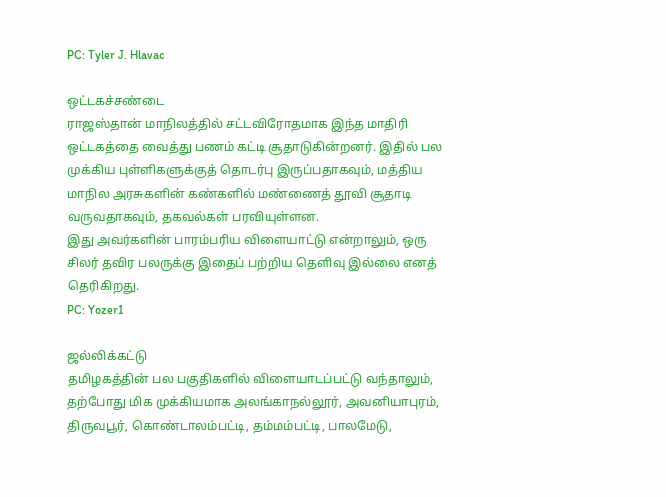PC: Tyler J. Hlavac

ஒட்டகச்சண்டை
ராஜஸ்தான் மாநிலத்தில் சட்டவிரோதமாக இந்த மாதிரி ஒட்டகத்தை வைத்து பணம் கட்டி சூதாடுகின்றனர். இதில் பல முக்கிய புள்ளிகளுக்குத் தொடர்பு இருப்பதாகவும், மத்திய மாநில அரசுகளின் கண்களில் மண்ணைத் தூவி சூதாடி வருவதாகவும், தகவல்கள் பரவியுள்ளன.
இது அவர்களின் பாரம்பரிய விளையாட்டு என்றாலும், ஒரு சிலர் தவிர பலருக்கு இதைப் பற்றிய தெளிவு இல்லை எனத் தெரிகிறது.
PC: Yozer1

ஜல்லிக்கட்டு
தமிழகத்தின் பல பகுதிகளில் விளையாடப்பட்டு வந்தாலும், தற்போது மிக முக்கியமாக அலங்காநல்லூர், அவனியாபுரம், திருவபூர், கொண்டாலம்பட்டி, தம்மம்பட்டி, பாலமேடு,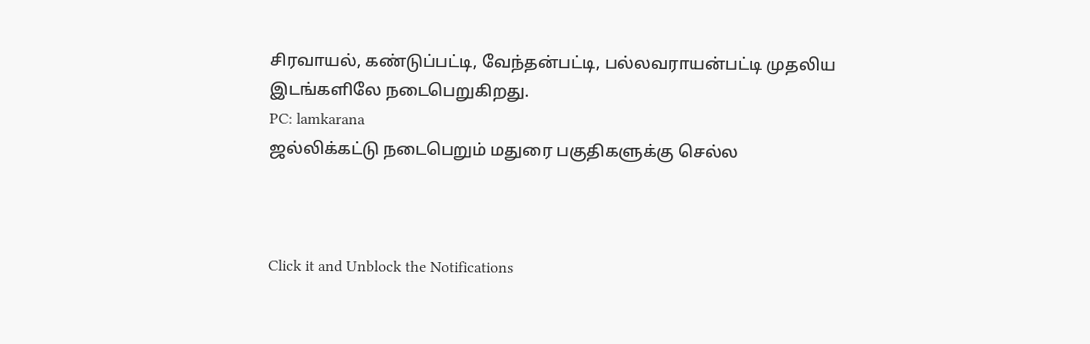சிரவாயல், கண்டுப்பட்டி, வேந்தன்பட்டி, பல்லவராயன்பட்டி முதலிய இடங்களிலே நடைபெறுகிறது.
PC: lamkarana
ஜல்லிக்கட்டு நடைபெறும் மதுரை பகுதிகளுக்கு செல்ல



Click it and Unblock the Notifications